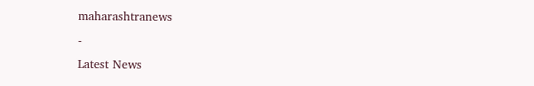maharashtranews
-
Latest News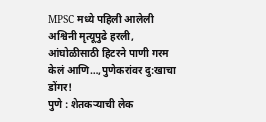MPSC मध्ये पहिली आलेली अश्विनी मृत्यूपुढे हरली, आंघोळीसाठी हिटरने पाणी गरम केलं आणि…,पुणेकरांवर दु:खाचा डोंगर!
पुणे : शेतकऱ्याची लेक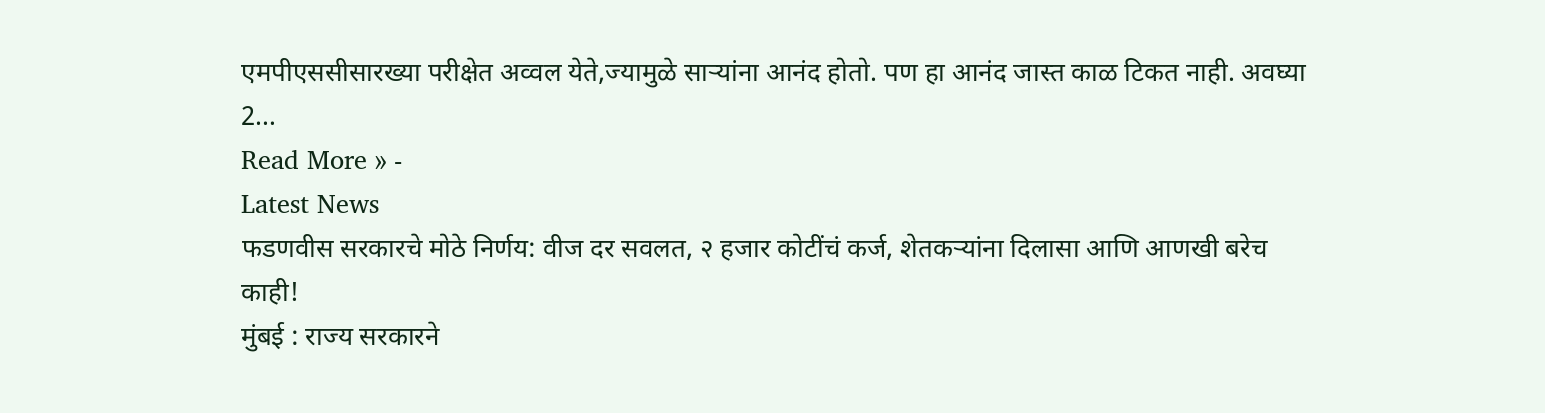एमपीएससीसारख्या परीक्षेत अव्वल येते,ज्यामुळे साऱ्यांना आनंद होतो. पण हा आनंद जास्त काळ टिकत नाही. अवघ्या 2…
Read More » -
Latest News
फडणवीस सरकारचे मोठे निर्णय: वीज दर सवलत, २ हजार कोटींचं कर्ज, शेतकऱ्यांना दिलासा आणि आणखी बरेच काही!
मुंबई : राज्य सरकारने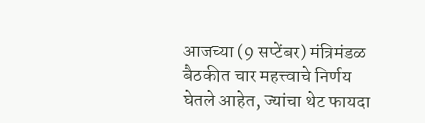आजच्या (9 सप्टेंबर) मंत्रिमंडळ बैठकीत चार महत्त्वाचे निर्णय घेतले आहेत, ज्यांचा थेट फायदा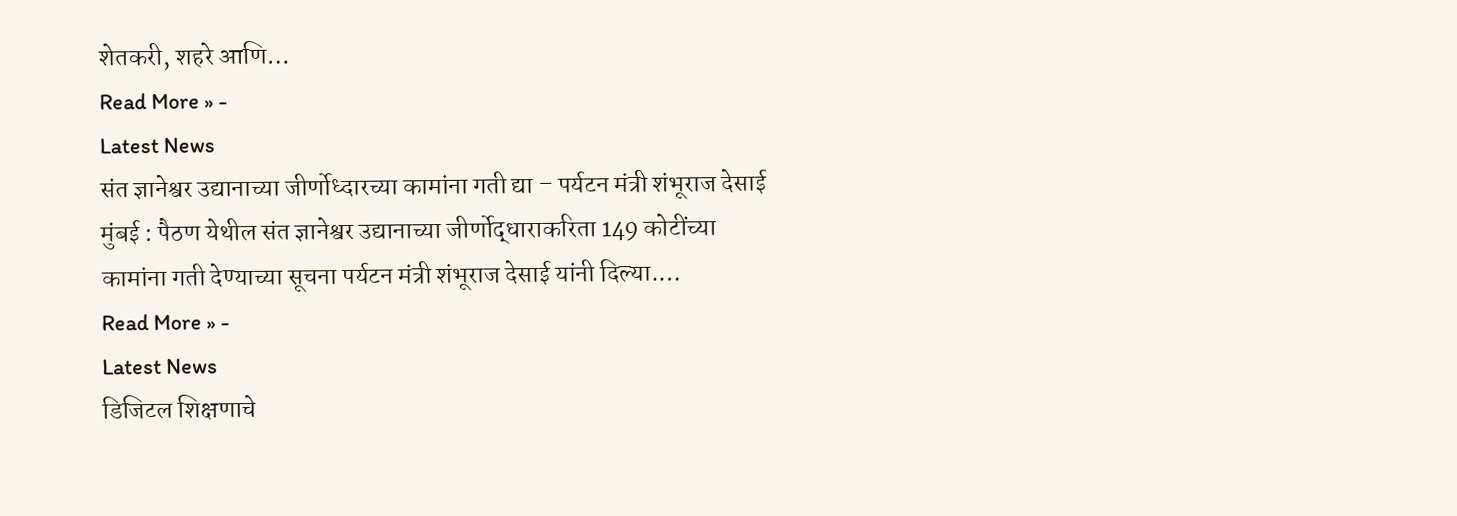शेतकरी, शहरे आणि…
Read More » -
Latest News
संत ज्ञानेश्वर उद्यानाच्या जीर्णोध्दारच्या कामांना गती द्या – पर्यटन मंत्री शंभूराज देसाई
मुंबई : पैठण येथील संत ज्ञानेश्वर उद्यानाच्या जीर्णोद्धाराकरिता 149 कोटींच्या कामांना गती देण्याच्या सूचना पर्यटन मंत्री शंभूराज देसाई यांनी दिल्या.…
Read More » -
Latest News
डिजिटल शिक्षणाचे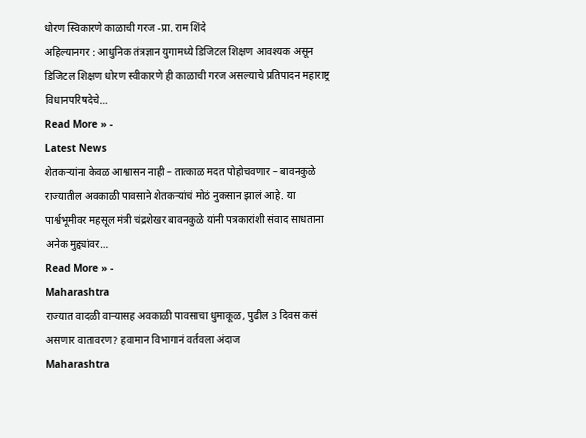धोरण स्विकारणे काळाची गरज -प्रा. राम शिंदे
अहिल्यानगर : आधुनिक तंत्रज्ञान युगामध्ये डिजिटल शिक्षण आवश्यक असून डिजिटल शिक्षण धोरण स्वीकारणे ही काळाची गरज असल्याचे प्रतिपादन महाराष्ट्र विधानपरिषदेचे…
Read More » -
Latest News
शेतकऱ्यांना केवळ आश्वासन नाही – तात्काळ मदत पोहोचवणार – बावनकुळे
राज्यातील अवकाळी पावसाने शेतकऱ्यांचं मोठं नुकसान झालं आहे. या पार्श्वभूमीवर महसूल मंत्री चंद्रशेखर बावनकुळे यांनी पत्रकारांशी संवाद साधताना अनेक मुद्द्यांवर…
Read More » -
Maharashtra
राज्यात वादळी वाऱ्यासह अवकाळी पावसाचा धुमाकूळ, पुढील 3 दिवस कसं असणार वातावरण? हवामान विभागानं वर्तवला अंदाज
Maharashtra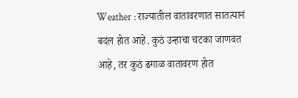Weather : राज्यातील वातावरणात सातत्यानं बदल होत आहे. कुठं उन्हाचा चटका जाणवत आहे, तर कुठं ढगाळ वातावरण होत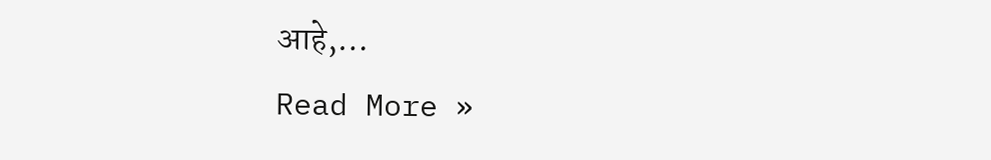आहे,…
Read More »